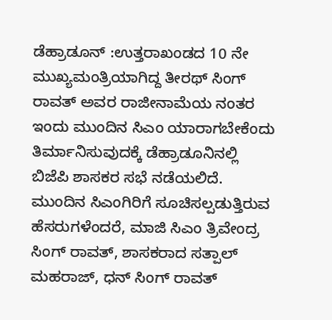ಡೆಹ್ರಾಡೂನ್ :ಉತ್ತರಾಖಂಡದ 10 ನೇ ಮುಖ್ಯಮಂತ್ರಿಯಾಗಿದ್ದ ತೀರಥ್ ಸಿಂಗ್ ರಾವತ್ ಅವರ ರಾಜೀನಾಮೆಯ ನಂತರ ಇಂದು ಮುಂದಿನ ಸಿಎಂ ಯಾರಾಗಬೇಕೆಂದು ತಿರ್ಮಾನಿಸುವುದಕ್ಕೆ ಡೆಹ್ರಾಡೂನಿನಲ್ಲಿ ಬಿಜೆಪಿ ಶಾಸಕರ ಸಭೆ ನಡೆಯಲಿದೆ. ಮುಂದಿನ ಸಿಎಂಗಿರಿಗೆ ಸೂಚಿಸಲ್ಪಡುತ್ತಿರುವ ಹೆಸರುಗಳೆಂದರೆ, ಮಾಜಿ ಸಿಎಂ ತ್ರಿವೇಂದ್ರ ಸಿಂಗ್ ರಾವತ್, ಶಾಸಕರಾದ ಸತ್ಪಾಲ್ ಮಹರಾಜ್, ಧನ್ ಸಿಂಗ್ ರಾವತ್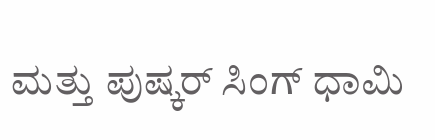ಮತ್ತು ಪುಷ್ಕರ್ ಸಿಂಗ್ ಧಾಮಿ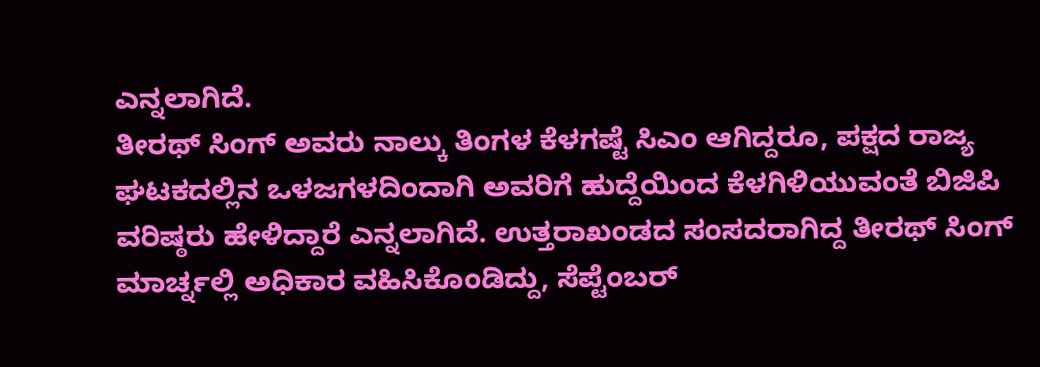ಎನ್ನಲಾಗಿದೆ.
ತೀರಥ್ ಸಿಂಗ್ ಅವರು ನಾಲ್ಕು ತಿಂಗಳ ಕೆಳಗಷ್ಟೆ ಸಿಎಂ ಆಗಿದ್ದರೂ, ಪಕ್ಷದ ರಾಜ್ಯ ಘಟಕದಲ್ಲಿನ ಒಳಜಗಳದಿಂದಾಗಿ ಅವರಿಗೆ ಹುದ್ದೆಯಿಂದ ಕೆಳಗಿಳಿಯುವಂತೆ ಬಿಜಿಪಿ ವರಿಷ್ಠರು ಹೇಳಿದ್ದಾರೆ ಎನ್ನಲಾಗಿದೆ. ಉತ್ತರಾಖಂಡದ ಸಂಸದರಾಗಿದ್ದ ತೀರಥ್ ಸಿಂಗ್ ಮಾರ್ಚ್ನಲ್ಲಿ ಅಧಿಕಾರ ವಹಿಸಿಕೊಂಡಿದ್ದು, ಸೆಪ್ಟೆಂಬರ್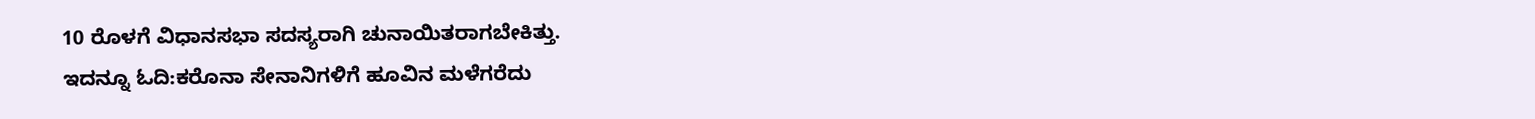10 ರೊಳಗೆ ವಿಧಾನಸಭಾ ಸದಸ್ಯರಾಗಿ ಚುನಾಯಿತರಾಗಬೇಕಿತ್ತು.
ಇದನ್ನೂ ಓದಿ:ಕರೊನಾ ಸೇನಾನಿಗಳಿಗೆ ಹೂವಿನ ಮಳೆಗರೆದು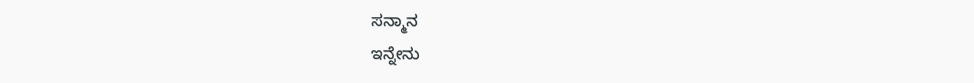ಸನ್ಮಾನ
ಇನ್ನೇನು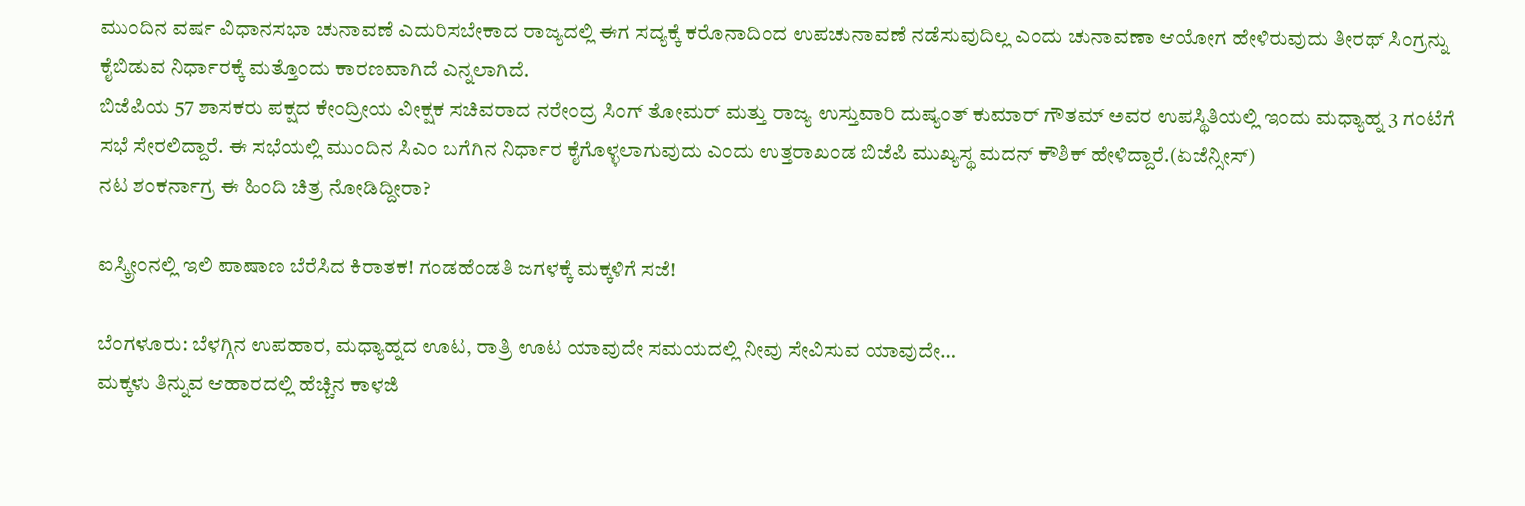ಮುಂದಿನ ವರ್ಷ ವಿಧಾನಸಭಾ ಚುನಾವಣೆ ಎದುರಿಸಬೇಕಾದ ರಾಜ್ಯದಲ್ಲಿ ಈಗ ಸದ್ಯಕ್ಕೆ ಕರೊನಾದಿಂದ ಉಪಚುನಾವಣೆ ನಡೆಸುವುದಿಲ್ಲ ಎಂದು ಚುನಾವಣಾ ಆಯೋಗ ಹೇಳಿರುವುದು ತೀರಥ್ ಸಿಂಗ್ರನ್ನು ಕೈಬಿಡುವ ನಿರ್ಧಾರಕ್ಕೆ ಮತ್ತೊಂದು ಕಾರಣವಾಗಿದೆ ಎನ್ನಲಾಗಿದೆ.
ಬಿಜೆಪಿಯ 57 ಶಾಸಕರು ಪಕ್ಷದ ಕೇಂದ್ರೀಯ ವೀಕ್ಷಕ ಸಚಿವರಾದ ನರೇಂದ್ರ ಸಿಂಗ್ ತೋಮರ್ ಮತ್ತು ರಾಜ್ಯ ಉಸ್ತುವಾರಿ ದುಷ್ಯಂತ್ ಕುಮಾರ್ ಗೌತಮ್ ಅವರ ಉಪಸ್ಥಿತಿಯಲ್ಲಿ ಇಂದು ಮಧ್ಯಾಹ್ನ 3 ಗಂಟೆಗೆ ಸಭೆ ಸೇರಲಿದ್ದಾರೆ. ಈ ಸಭೆಯಲ್ಲಿ ಮುಂದಿನ ಸಿಎಂ ಬಗೆಗಿನ ನಿರ್ಧಾರ ಕೈಗೊಳ್ಳಲಾಗುವುದು ಎಂದು ಉತ್ತರಾಖಂಡ ಬಿಜೆಪಿ ಮುಖ್ಯಸ್ಥ ಮದನ್ ಕೌಶಿಕ್ ಹೇಳಿದ್ದಾರೆ.(ಏಜೆನ್ಸೀಸ್)
ನಟ ಶಂಕರ್ನಾಗ್ರ ಈ ಹಿಂದಿ ಚಿತ್ರ ನೋಡಿದ್ದೀರಾ?

ಐಸ್ಕ್ರೀಂನಲ್ಲಿ ಇಲಿ ಪಾಷಾಣ ಬೆರೆಸಿದ ಕಿರಾತಕ! ಗಂಡಹೆಂಡತಿ ಜಗಳಕ್ಕೆ ಮಕ್ಕಳಿಗೆ ಸಜೆ!

ಬೆಂಗಳೂರು: ಬೆಳಗ್ಗಿನ ಉಪಹಾರ, ಮಧ್ಯಾಹ್ನದ ಊಟ, ರಾತ್ರಿ ಊಟ ಯಾವುದೇ ಸಮಯದಲ್ಲಿ ನೀವು ಸೇವಿಸುವ ಯಾವುದೇ…
ಮಕ್ಕಳು ತಿನ್ನುವ ಆಹಾರದಲ್ಲಿ ಹೆಚ್ಚಿನ ಕಾಳಜಿ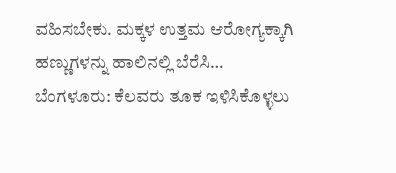ವಹಿಸಬೇಕು. ಮಕ್ಕಳ ಉತ್ತಮ ಆರೋಗ್ಯಕ್ಕಾಗಿ ಹಣ್ಣುಗಳನ್ನು ಹಾಲಿನಲ್ಲಿ ಬೆರೆಸಿ…
ಬೆಂಗಳೂರು: ಕೆಲವರು ತೂಕ ಇಳಿಸಿಕೊಳ್ಳಲು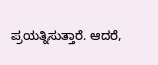ಪ್ರಯತ್ನಿಸುತ್ತಾರೆ. ಆದರೆ,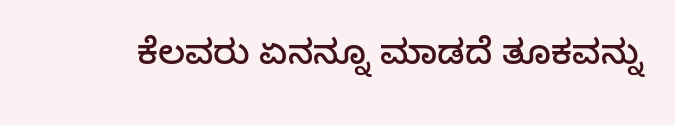ಕೆಲವರು ಏನನ್ನೂ ಮಾಡದೆ ತೂಕವನ್ನು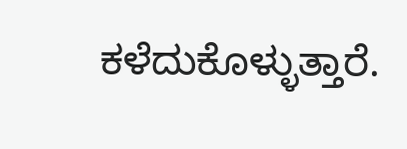ಕಳೆದುಕೊಳ್ಳುತ್ತಾರೆ.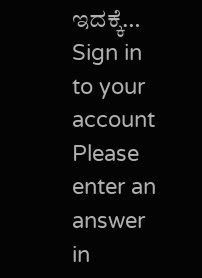ಇದಕ್ಕೆ…
Sign in to your account
Please enter an answer in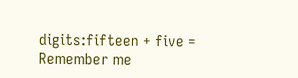digits:fifteen + five =
Remember me